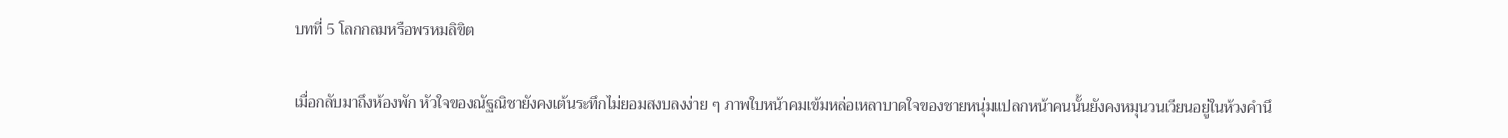บทที่ 5 โลกกลมหรือพรหมลิขิต

เมื่อกลับมาถึงห้องพัก หัวใจของณัฐณิชายังคงเต้นระทึกไม่ยอมสงบลงง่าย ๆ ภาพใบหน้าคมเข้มหล่อเหลาบาดใจของชายหนุ่มแปลกหน้าคนนั้นยังคงหมุนวนเวียนอยู่ในห้วงคำนึ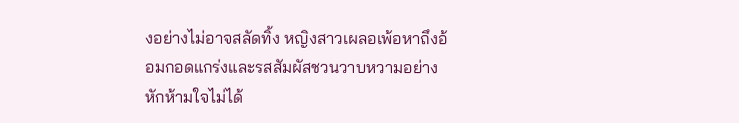งอย่างไม่อาจสลัดทิ้ง หญิงสาวเผลอเพ้อหาถึงอ้อมกอดแกร่งและรสสัมผัสชวนวาบหวามอย่างหักห้ามใจไม่ได้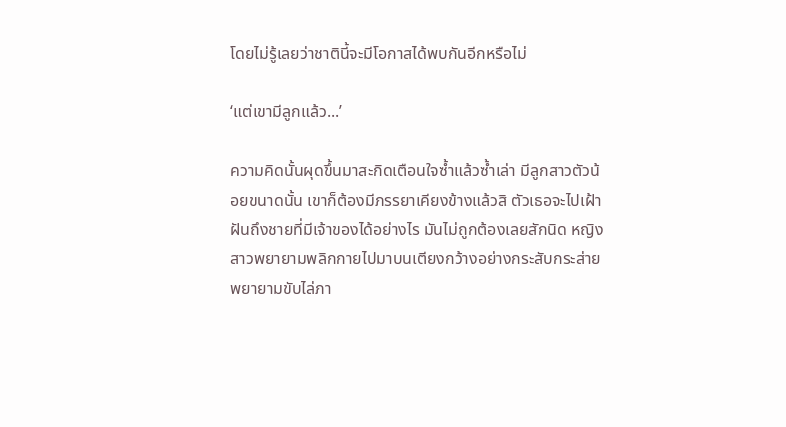โดยไม่รู้เลยว่าชาตินี้จะมีโอกาสได้พบกันอีกหรือไม่

‘แต่เขามีลูกแล้ว...’

ความคิดนั้นผุดขึ้นมาสะกิดเตือนใจซ้ำแล้วซ้ำเล่า มีลูกสาวตัวน้อยขนาดนั้น เขาก็ต้องมีภรรยาเคียงข้างแล้วสิ ตัวเธอจะไปเฝ้าฝันถึงชายที่มีเจ้าของได้อย่างไร มันไม่ถูกต้องเลยสักนิด หญิงสาวพยายามพลิกกายไปมาบนเตียงกว้างอย่างกระสับกระส่าย พยายามขับไล่ภา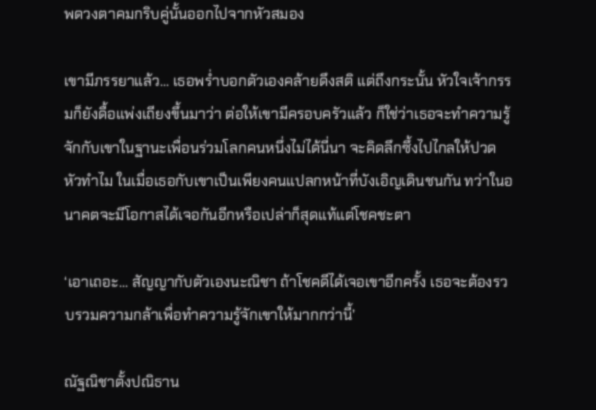พดวงตาคมกริบคู่นั้นออกไปจากหัวสมอง

เขามีภรรยาแล้ว... เธอพร่ำบอกตัวเองคล้ายดึงสติ แต่ถึงกระนั้น หัวใจเจ้ากรรมก็ยังดื้อแพ่งเถียงขึ้นมาว่า ต่อให้เขามีครอบครัวแล้ว ก็ใช่ว่าเธอจะทำความรู้จักกับเขาในฐานะเพื่อนร่วมโลกคนหนึ่งไม่ได้นี่นา จะคิดลึกซึ้งไปไกลให้ปวดหัวทำไม ในเมื่อเธอกับเขาเป็นเพียงคนแปลกหน้าที่บังเอิญเดินชนกัน ทว่าในอนาคตจะมีโอกาสได้เจอกันอีกหรือเปล่าก็สุดแท้แต่โชคชะตา

‘เอาเถอะ... สัญญากับตัวเองนะณิชา ถ้าโชคดีได้เจอเขาอีกครั้ง เธอจะต้องรวบรวมความกล้าเพื่อทำความรู้จักเขาให้มากกว่านี้’

ณัฐณิชาตั้งปณิธาน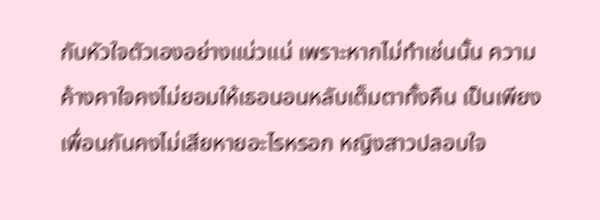กับหัวใจตัวเองอย่างแน่วแน่ เพราะหากไม่ทำเช่นนั้น ความค้างคาใจคงไม่ยอมให้เธอนอนหลับเต็มตาทั้งคืน เป็นเพียงเพื่อนกันคงไม่เสียหายอะไรหรอก หญิงสาวปลอบใจ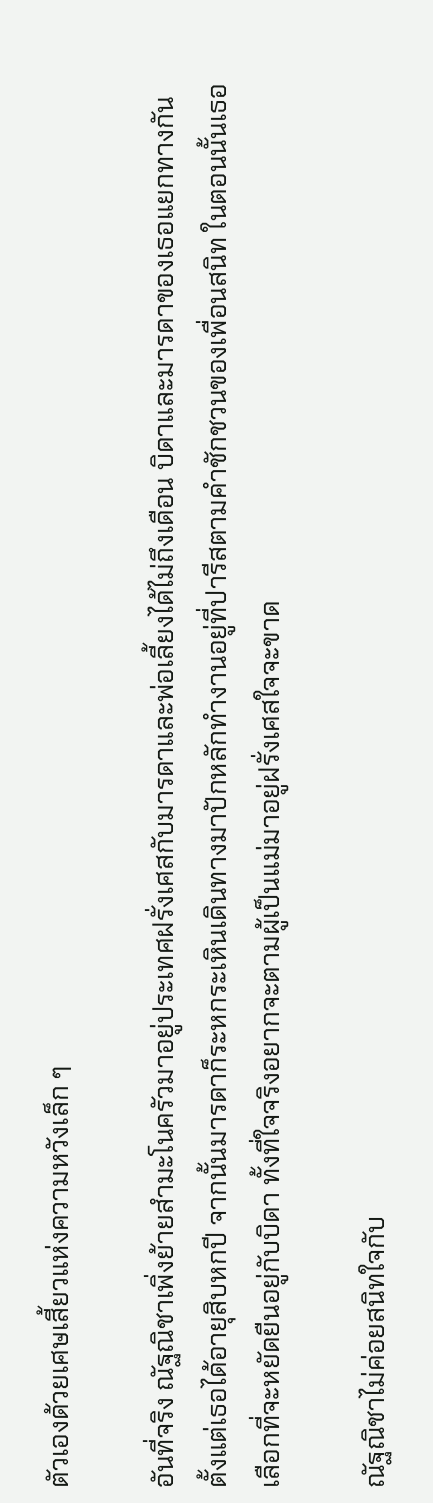ตัวเองด้วยเศษเสี้ยวแห่งความหวังเล็ก ๆ

อันที่จริง ณัฐณิชาเพิ่งย้ายสำมะโนครัวมาอยู่ประเทศฝรั่งเศสกับมารดาและพ่อเลี้ยงได้ไม่ถึงเดือน บิดาและมารดาของเธอแยกทางกันตั้งแต่เธอได้อายุสิบหกปี จากนั้นมารดาก็ระหกระเหินเดินทางมาปักหลักทำงานอยู่ที่ปารีสตามคำชักชวนของเพื่อนสนิท ในตอนนั้นเธอเลือกที่จะหยัดยืนอยู่กับบิดา ทั้งที่ใจจริงอยากจะตามผู้เป็นแม่มาอยู่ฝรั่งเศสใจจะขาด

ณัฐณิชาไม่ค่อยสนิทใจกับ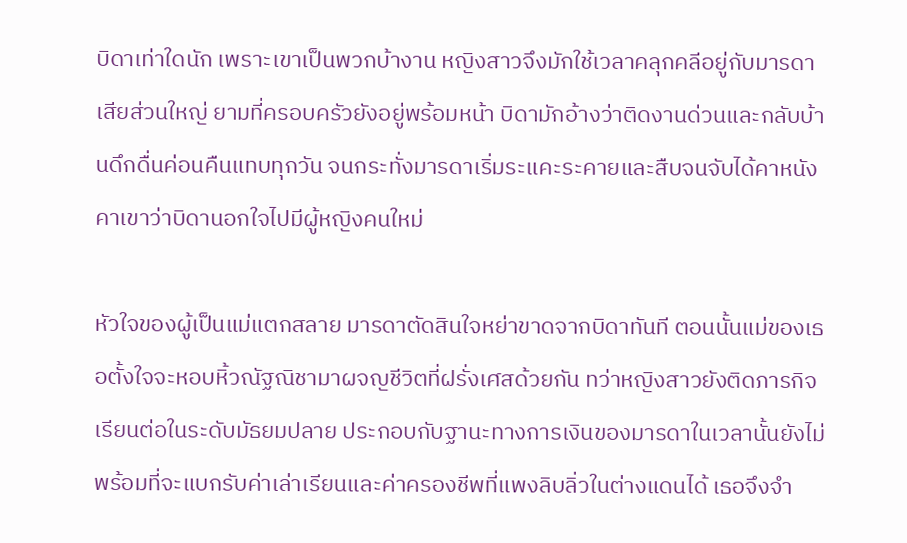บิดาเท่าใดนัก เพราะเขาเป็นพวกบ้างาน หญิงสาวจึงมักใช้เวลาคลุกคลีอยู่กับมารดาเสียส่วนใหญ่ ยามที่ครอบครัวยังอยู่พร้อมหน้า บิดามักอ้างว่าติดงานด่วนและกลับบ้านดึกดื่นค่อนคืนแทบทุกวัน จนกระทั่งมารดาเริ่มระแคะระคายและสืบจนจับได้คาหนังคาเขาว่าบิดานอกใจไปมีผู้หญิงคนใหม่

หัวใจของผู้เป็นแม่แตกสลาย มารดาตัดสินใจหย่าขาดจากบิดาทันที ตอนนั้นแม่ของเธอตั้งใจจะหอบหิ้วณัฐณิชามาผจญชีวิตที่ฝรั่งเศสด้วยกัน ทว่าหญิงสาวยังติดภารกิจเรียนต่อในระดับมัธยมปลาย ประกอบกับฐานะทางการเงินของมารดาในเวลานั้นยังไม่พร้อมที่จะแบกรับค่าเล่าเรียนและค่าครองชีพที่แพงลิบลิ่วในต่างแดนได้ เธอจึงจำ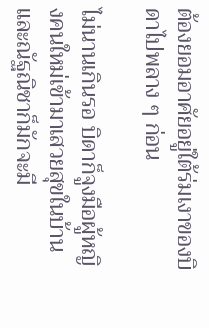ต้องยอมอาศัยอยู่ใต้ร่มเงาของบิดาไปพลาง ๆ ก่อน

ไม่นานเกินรอ บิดาก็จูงมือผู้หญิงคนใหม่เข้ามาเสวยสุขในบ้าน และณัฐณิชาก็มักจะมี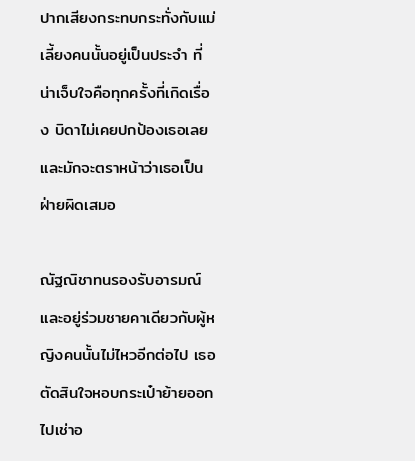ปากเสียงกระทบกระทั่งกับแม่เลี้ยงคนนั้นอยู่เป็นประจำ ที่น่าเจ็บใจคือทุกครั้งที่เกิดเรื่อง บิดาไม่เคยปกป้องเธอเลย และมักจะตราหน้าว่าเธอเป็นฝ่ายผิดเสมอ

ณัฐณิชาทนรองรับอารมณ์และอยู่ร่วมชายคาเดียวกับผู้หญิงคนนั้นไม่ไหวอีกต่อไป เธอตัดสินใจหอบกระเป๋าย้ายออกไปเช่าอ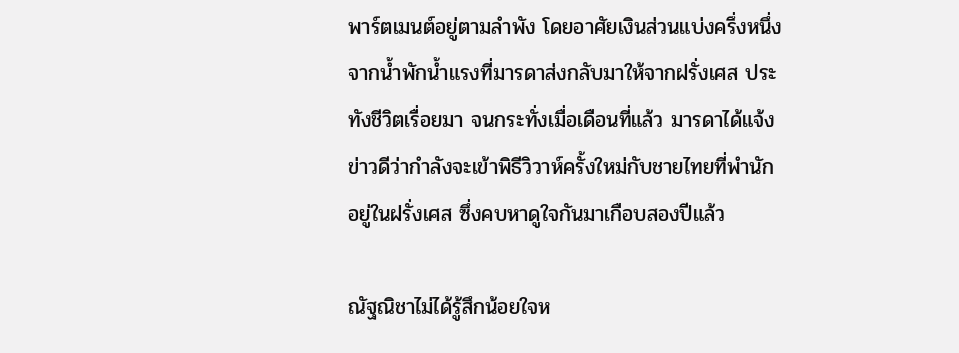พาร์ตเมนต์อยู่ตามลำพัง โดยอาศัยเงินส่วนแบ่งครึ่งหนึ่งจากน้ำพักน้ำแรงที่มารดาส่งกลับมาให้จากฝรั่งเศส ประทังชีวิตเรื่อยมา จนกระทั่งเมื่อเดือนที่แล้ว มารดาได้แจ้งข่าวดีว่ากำลังจะเข้าพิธีวิวาห์ครั้งใหม่กับชายไทยที่พำนักอยู่ในฝรั่งเศส ซึ่งคบหาดูใจกันมาเกือบสองปีแล้ว

ณัฐณิชาไม่ได้รู้สึกน้อยใจห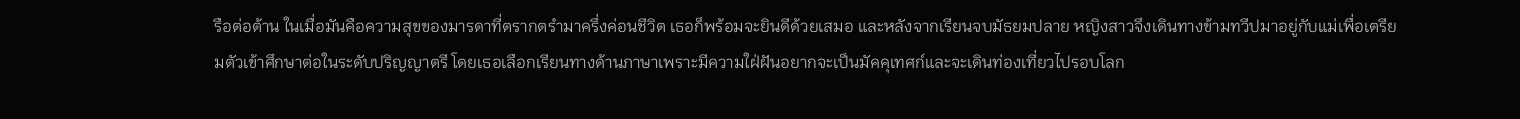รือต่อต้าน ในเมื่อมันคือความสุขของมารดาที่ตรากตรำมาครึ่งค่อนชีวิต เธอก็พร้อมจะยินดีด้วยเสมอ และหลังจากเรียนจบมัธยมปลาย หญิงสาวจึงเดินทางข้ามทวีปมาอยู่กับแม่เพื่อเตรียมตัวเข้าศึกษาต่อในระดับปริญญาตรี โดยเธอเลือกเรียนทางด้านภาษาเพราะมีความใฝ่ฝันอยากจะเป็นมัคคุเทศก์และจะเดินท่องเที่ยวไปรอบโลก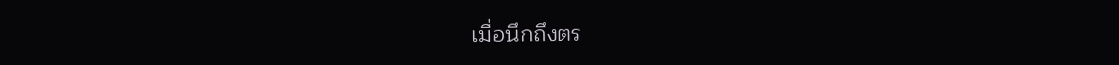เมื่อนึกถึงตร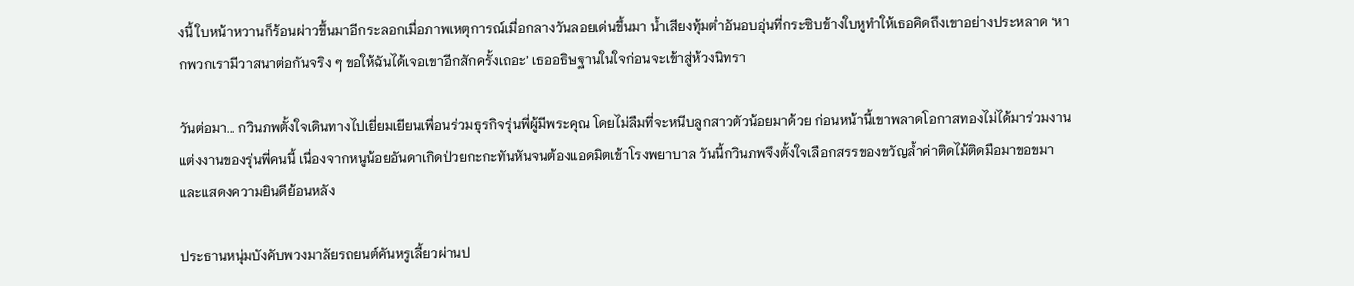งนี้ ใบหน้าหวานก็ร้อนผ่าวขึ้นมาอีกระลอกเมื่อภาพเหตุการณ์เมื่อกลางวันลอยเด่นขึ้นมา น้ำเสียงทุ้มต่ำอันอบอุ่นที่กระซิบข้างใบหูทำให้เธอคิดถึงเขาอย่างประหลาด ‘หากพวกเรามีวาสนาต่อกันจริง ๆ ขอให้ฉันได้เจอเขาอีกสักครั้งเถอะ’ เธออธิษฐานในใจก่อนจะเข้าสู่ห้วงนิทรา

วันต่อมา... กวินภพตั้งใจเดินทางไปเยี่ยมเยียนเพื่อนร่วมธุรกิจรุ่นพี่ผู้มีพระคุณ โดยไม่ลืมที่จะหนีบลูกสาวตัวน้อยมาด้วย ก่อนหน้านี้เขาพลาดโอกาสทองไม่ได้มาร่วมงานแต่งงานของรุ่นพี่คนนี้ เนื่องจากหนูน้อยอันดาเกิดป่วยกะกะทันหันจนต้องแอดมิตเข้าโรงพยาบาล วันนี้กวินภพจึงตั้งใจเลือกสรรของขวัญล้ำค่าติดไม้ติดมือมาขอขมาและแสดงความยินดีย้อนหลัง

ประธานหนุ่มบังคับพวงมาลัยรถยนต์คันหรูเลี้ยวผ่านป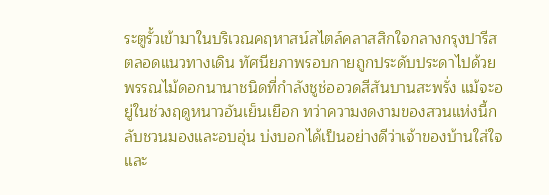ระตูรั้วเข้ามาในบริเวณคฤหาสน์สไตล์คลาสสิกใจกลางกรุงปารีส ตลอดแนวทางเดิน ทัศนียภาพรอบกายถูกประดับประดาไปด้วยพรรณไม้ดอกนานาชนิดที่กำลังชูช่ออวดสีสันบานสะพรั่ง แม้จะอยู่ในช่วงฤดูหนาวอันเย็นเยือก ทว่าความงดงามของสวนแห่งนี้กลับชวนมองและอบอุ่น บ่งบอกได้เป็นอย่างดีว่าเจ้าของบ้านใส่ใจและ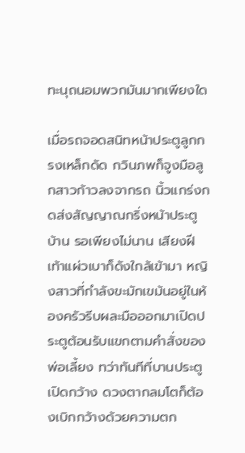ทะนุถนอมพวกมันมากเพียงใด

เมื่อรถจอดสนิทหน้าประตูลูกกรงเหล็กดัด กวินภพก็จูงมือลูกสาวก้าวลงจากรถ นิ้วแกร่งกดส่งสัญญาณกริ่งหน้าประตูบ้าน รอเพียงไม่นาน เสียงฝีเท้าแผ่วเบาก็ดังใกล้เข้ามา หญิงสาวที่กำลังขะมักเขม้นอยู่ในห้องครัวรีบผละมือออกมาเปิดประตูต้อนรับแขกตามคำสั่งของพ่อเลี้ยง ทว่าทันทีที่บานประตูเปิดกว้าง ดวงตากลมโตก็ต้องเบิกกว้างด้วยความตก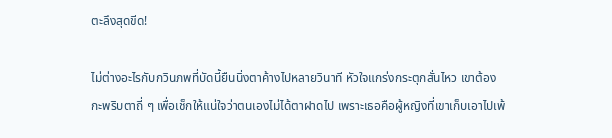ตะลึงสุดขีด!

ไม่ต่างอะไรกับกวินภพที่บัดนี้ยืนนิ่งตาค้างไปหลายวินาที หัวใจแกร่งกระตุกสั่นไหว เขาต้องกะพริบตาถี่ ๆ เพื่อเช็กให้แน่ใจว่าตนเองไม่ได้ตาฝาดไป เพราะเธอคือผู้หญิงที่เขาเก็บเอาไปเพ้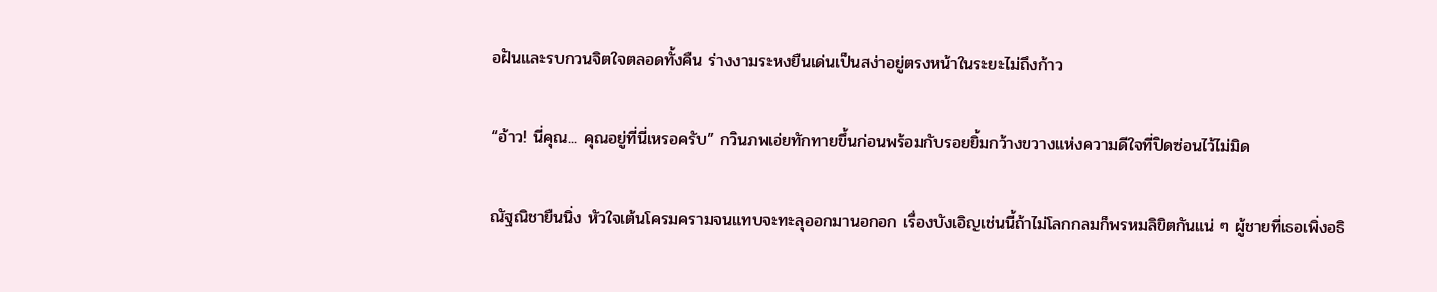อฝันและรบกวนจิตใจตลอดทั้งคืน ร่างงามระหงยืนเด่นเป็นสง่าอยู่ตรงหน้าในระยะไม่ถึงก้าว

“อ้าว! นี่คุณ... คุณอยู่ที่นี่เหรอครับ” กวินภพเอ่ยทักทายขึ้นก่อนพร้อมกับรอยยิ้มกว้างขวางแห่งความดีใจที่ปิดซ่อนไว้ไม่มิด

ณัฐณิชายืนนิ่ง หัวใจเต้นโครมครามจนแทบจะทะลุออกมานอกอก เรื่องบังเอิญเช่นนี้ถ้าไม่โลกกลมก็พรหมลิขิตกันแน่ ๆ ผู้ชายที่เธอเพิ่งอธิ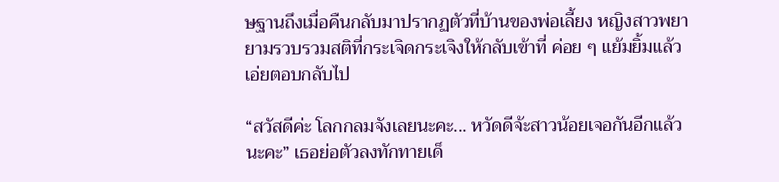ษฐานถึงเมื่อคืนกลับมาปรากฏตัวที่บ้านของพ่อเลี้ยง หญิงสาวพยายามรวบรวมสติที่กระเจิดกระเจิงให้กลับเข้าที่ ค่อย ๆ แย้มยิ้มแล้วเอ่ยตอบกลับไป

“สวัสดีค่ะ โลกกลมจังเลยนะคะ... หวัดดีจ้ะสาวน้อยเจอกันอีกแล้วนะคะ” เธอย่อตัวลงทักทายเด็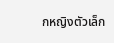กหญิงตัวเล็ก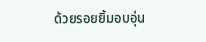ด้วยรอยยิ้มอบอุ่น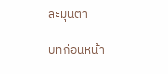ละมุนตา

บทก่อนหน้า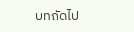บทถัดไป